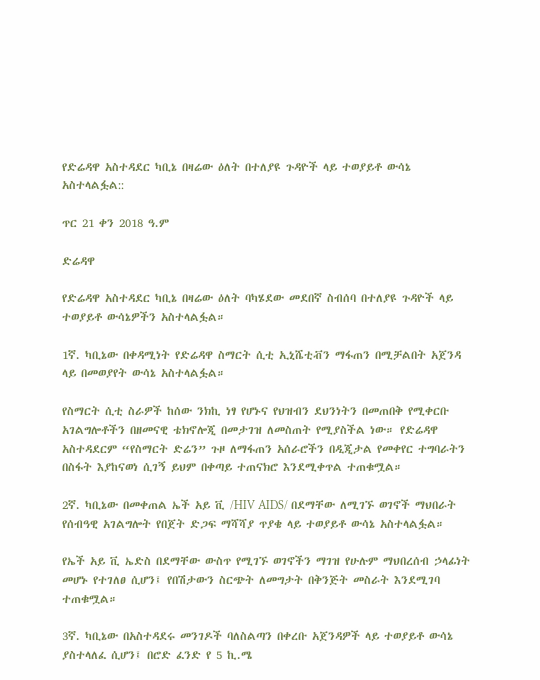የድሬዳዋ አስተዳደር ካቢኔ በዛሬው ዕለት በተለያዩ ጉዳዮች ላይ ተወያይቶ ውሳኔ አስተላልፏል::

ጥር 21 ቀን 2018 ዓ.ም

ድሬዳዋ

የድሬዳዋ አስተዳደር ካቢኔ በዛሬው ዕለት ባካሄደው መደበኛ ስብሰባ በተለያዩ ጉዳዮች ላይ ተወያይቶ ውሳኔዎችን አስተላልፏል።

1ኛ. ካቢኔው በቀዳሚነት የድሬዳዋ ስማርት ሲቲ ኢኒሼቲቭን ማፋጠን በሚቻልበት አጀንዳ ላይ በመወያየት ውሳኔ አስተላልፏል።

የስማርት ሲቲ ስራዎች ከሰው ንክኪ ነፃ የሆኑና የህዝብን ደህንነትን በመጠበቅ የሚቀርቡ አገልግሎቶችን በዘመናዊ ቴክኖሎጂ በመታገዝ ለመስጠት የሚያስችል ነው። የድሬዳዋ አስተዳደርም “የስማርት ድሬን” ጉዞ ለማፋጠን አሰራሮችን በዲጂታል የመቀየር ተግባራትን በስፋት እያከናወነ ሲገኝ ይህም በቀጣይ ተጠናክሮ እንደሚቀጥል ተጠቁሟል።

2ኛ. ካቢኔው በመቀጠል ኤች አይ ቪ /HIV AIDS/ በደማቸው ለሚገኙ ወገኖች ማህበራት የሰብዓዊ አገልግሎት የበጀት ድጋፍ ማሻሻያ ጥያቄ ላይ ተወያይቶ ውሳኔ አስተላልፏል።

የኤች አይ ቪ ኤድስ በደማቸው ውስጥ የሚገኙ ወገኖችን ማገዝ የሁሉም ማህበረሰብ ኃላፊነት መሆኑ የተገለፀ ሲሆን፤ የበሽታውን ስርጭት ለመግታት በቅንጅት መስራት እንደሚገባ ተጠቁሟል።

3ኛ. ካቢኔው በአስተዳደሩ መንገዶች ባለስልጣን በቀረቡ አጀንዳዎች ላይ ተወያይቶ ውሳኔ ያስተላለፈ ሲሆን፤ በሮድ ፈንድ የ 5 ኪ.ሜ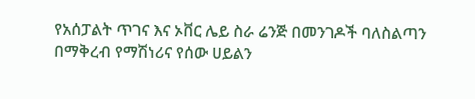የአሰፓልት ጥገና እና ኦቨር ሌይ ስራ ሬንጅ በመንገዶች ባለስልጣን በማቅረብ የማሽነሪና የሰው ሀይልን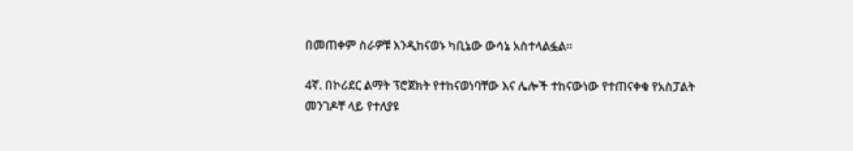በመጠቀም ስራዎቹ እንዲከናወኑ ካቢኔው ውሳኔ አስተላልፏል።

4ኛ. በኮሪደር ልማት ፕሮጀክት የተከናወነባቸው እና ሌሎች ተከናውነው የተጠናቀቁ የአስፓልት መንገዶቸ ላይ የተለያዩ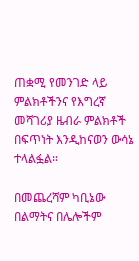ጠቋሚ የመንገድ ላይ ምልክቶችንና የእግረኛ መሻገሪያ ዜብራ ምልክቶች በፍጥነት እንዲከናወን ውሳኔ ተላልፏል።

በመጨረሻም ካቢኔው በልማትና በሌሎችም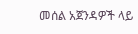መሰል አጀንዳዎች ላይ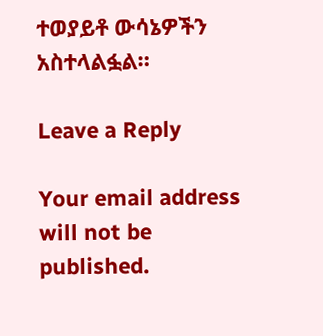ተወያይቶ ውሳኔዎችን አስተላልፏል።

Leave a Reply

Your email address will not be published.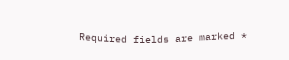Required fields are marked *